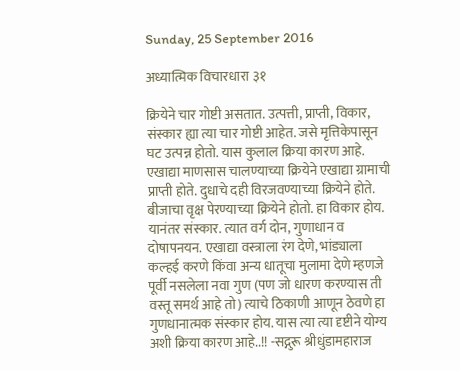Sunday, 25 September 2016

अध्यात्मिक विचारधारा ३१

क्रियेने चार गोष्टी असतात. उत्पत्ती, प्राप्ती, विकार, संस्कार ह्या त्या चार गोष्टी आहेत. जसे मृत्तिकेपासून घट उत्पन्न होतो. यास कुलाल क्रिया कारण आहे. एखाद्या माणसास चालण्याच्या क्रियेने एखाद्या ग्रामाची प्राप्ती होते. दुधाचे दही विरजवण्याच्या क्रियेने होते. बीजाचा वृक्ष पेरण्याच्या क्रियेने होतो. हा विकार होय. यानंतर संस्कार. त्यात वर्ग दोन, गुणाधान व दोषापनयन. एखाद्या वस्त्राला रंग देणे, भांड्याला कल्हई करणे किंवा अन्य धातूचा मुलामा देणे म्हणजे पूर्वी नसलेला नवा गुण (पण जो धारण करण्यास ती वस्तू समर्थ आहे तो) त्याचे ठिकाणी आणून ठेवणे हा गुणधानात्मक संस्कार होय. यास त्या त्या दृष्टीने योग्य अशी क्रिया कारण आहे..!! -सद्गुरू श्रीधुंडामहाराज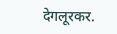देगलूरकर.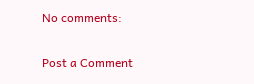No comments:

Post a Comment